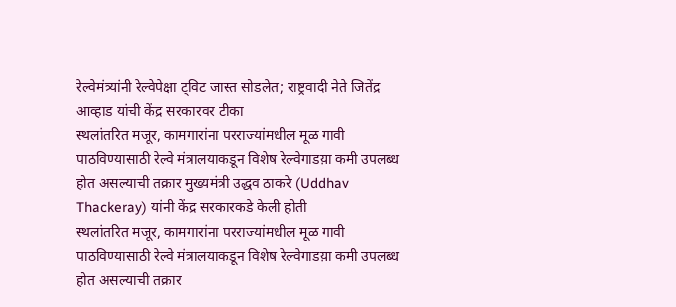रेल्वेमंत्र्यांनी रेल्वेपेक्षा ट्विट जास्त सोडलेत; राष्ट्रवादी नेते जितेंद्र आव्हाड यांची केंद्र सरकारवर टीका
स्थलांतरित मजूर, कामगारांना परराज्यांमधील मूळ गावी पाठविण्यासाठी रेल्वे मंत्रालयाकडून विशेष रेल्वेगाडय़ा कमी उपलब्ध होत असल्याची तक्रार मुख्यमंत्री उद्धव ठाकरे (Uddhav Thackeray) यांनी केंद्र सरकारकडे केली होती
स्थलांतरित मजूर, कामगारांना परराज्यांमधील मूळ गावी पाठविण्यासाठी रेल्वे मंत्रालयाकडून विशेष रेल्वेगाडय़ा कमी उपलब्ध होत असल्याची तक्रार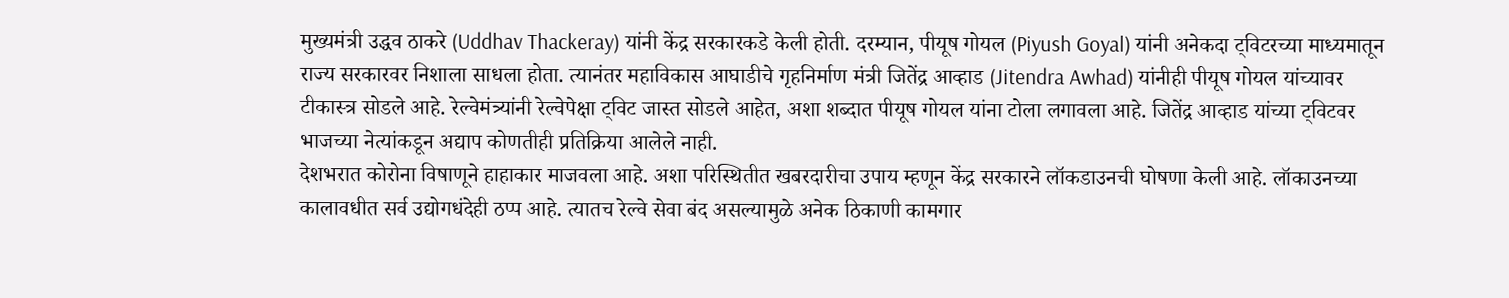मुख्यमंत्री उद्धव ठाकरे (Uddhav Thackeray) यांनी केंद्र सरकारकडे केली होती. दरम्यान, पीयूष गोयल (Piyush Goyal) यांनी अनेकदा ट्विटरच्या माध्यमातून राज्य सरकारवर निशाला साधला होता. त्यानंतर महाविकास आघाडीचे गृहनिर्माण मंत्री जितेंद्र आव्हाड (Jitendra Awhad) यांनीही पीयूष गोयल यांच्यावर टीकास्त्र सोडले आहे. रेल्वेमंत्र्यांनी रेल्वेपेक्षा ट्विट जास्त सोडले आहेत, अशा शब्दात पीयूष गोयल यांना टोला लगावला आहे. जितेंद्र आव्हाड यांच्या ट्विटवर भाजच्या नेत्यांकडून अद्याप कोणतीही प्रतिक्रिया आलेले नाही.
देशभरात कोरोना विषाणूने हाहाकार माजवला आहे. अशा परिस्थितीत खबरदारीचा उपाय म्हणून केंद्र सरकारने लॉकडाउनची घोषणा केली आहे. लॉकाउनच्या कालावधीत सर्व उद्योगधंदेही ठप्प आहे. त्यातच रेल्वे सेवा बंद असल्यामुळे अनेक ठिकाणी कामगार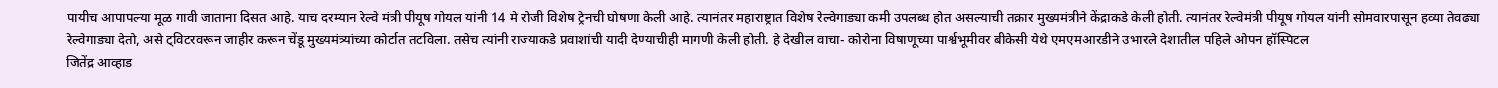पायीच आपापल्या मूळ गावी जाताना दिसत आहे. याच दरम्यान रेल्वे मंत्री पीयूष गोयल यांनी 14 मे रोजी विशेष ट्रेनची घोषणा केली आहे. त्यानंतर महाराष्ट्रात विशेष रेल्वेगाड्या कमी उपलब्ध होत असल्याची तक्रार मुख्यमंत्रीने केंद्राकडे केली होती. त्यानंतर रेल्वेमंत्री पीयूष गोयल यांनी सोमवारपासून हव्या तेवढ्या रेल्वेगाड्या देतो, असे ट्विटरवरून जाहीर करून चेंडू मुख्यमंत्र्यांच्या कोर्टात तटविला. तसेच त्यांनी राज्याकडे प्रवाशांची यादी देण्याचीही मागणी केली होती. हे देखील वाचा- कोरोना विषाणूच्या पार्श्वभूमीवर बीकेसी येथे एमएमआरडीने उभारले देशातील पहिले ओपन हॉस्पिटल
जितेंद्र आव्हाड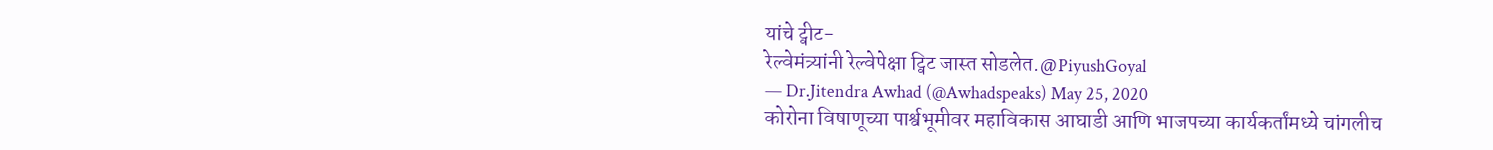यांचे ट्वीट-
रेल्वेमंत्र्यांनी रेल्वेपेक्षा ट्विट जास्त सोडलेत.@PiyushGoyal
— Dr.Jitendra Awhad (@Awhadspeaks) May 25, 2020
कोरोना विषाणूच्या पार्श्वभूमीवर महाविकास आघाडी आणि भाजपच्या कार्यकर्तांमध्ये चांगलीच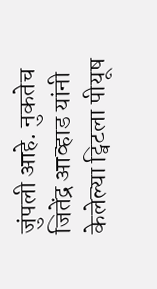जुंपली आहे. नुकतेच जितेंद्र आव्हाड यांनी केलेल्या ट्विटला पीयूष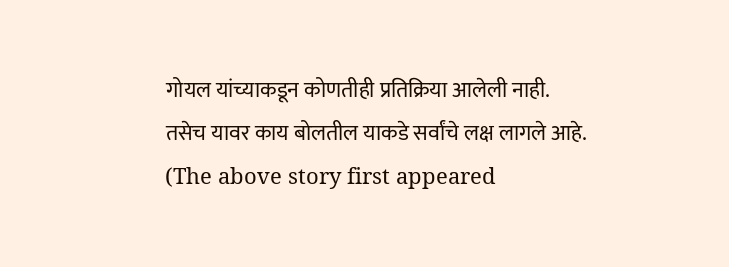गोयल यांच्याकडून कोणतीही प्रतिक्रिया आलेली नाही. तसेच यावर काय बोलतील याकडे सर्वांचे लक्ष लागले आहे.
(The above story first appeared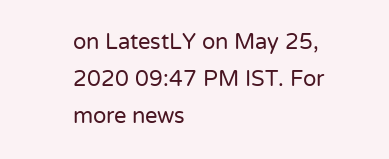on LatestLY on May 25, 2020 09:47 PM IST. For more news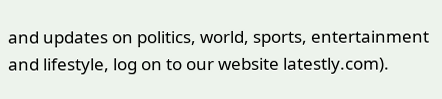and updates on politics, world, sports, entertainment and lifestyle, log on to our website latestly.com).